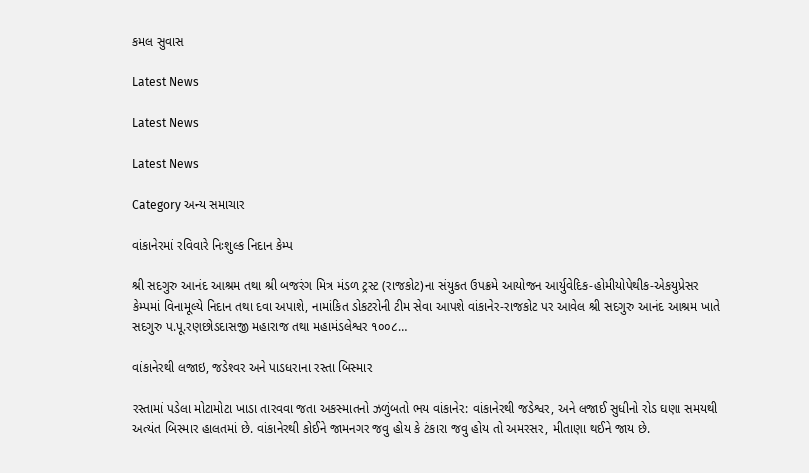કમલ સુવાસ

Latest News

Latest News

Latest News

Category અન્ય સમાચાર

વાંકાનેરમાં રવિવારે નિઃશુલ્ક નિદાન કેમ્પ

શ્રી સદગુરુ આનંદ આશ્રમ તથા શ્રી બજરંગ મિત્ર મંડળ ટ્રસ્ટ (રાજકોટ)ના સંયુકત ઉપક્રમે આયોજન આર્યુવેદિક-હોમીયોપેથીક-એકયુપ્રેસર કેમ્પમાં વિનામૂલ્યે નિદાન તથા દવા અપાશે, નામાંકિત ડોકટરોની ટીમ સેવા આપશે વાંકાનેર-રાજકોટ પર આવેલ શ્રી સદગુરુ આનંદ આશ્રમ ખાતે સદગુરુ પ.પૂ.રણછોડદાસજી મહારાજ તથા મહામંડલેશ્વર ૧૦૦૮…

વાંકાનેરથી લજાઇ, જડેશ્‍વર અને પાડધરાના રસ્‍તા બિસ્‍માર

રસ્તામાં પડેલા મોટામોટા ખાડા તારવવા જતા અકસ્માતનો ઝળુંબતો ભય વાંકાનેર: વાંકાનેરથી જડેશ્વર, અને લજાઈ સુધીનો રોડ ઘણા સમયથી અત્‍યંત બિસ્‍માર હાલતમાં છે. વાંકાનેરથી કોઈને જામનગર જવુ હોય કે ટંકારા જવુ હોય તો અમરસર, મીતાણા થઈને જાય છે.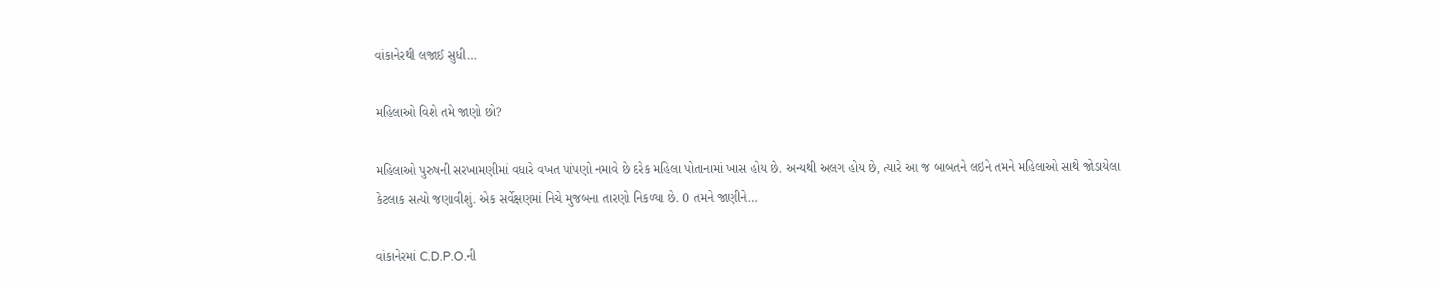વાંકાનેરથી લજાઈ સુધી…

મહિલાઓ વિશે તમે જાણો છો?

મહિલાઓ પુરુષની સરખામણીમાં વધારે વખત પાંપણો નમાવે છે દરેક મહિલા પોતાનામાં ખાસ હોય છે. અન્યથી અલગ હોય છે, ત્યારે આ જ બાબતને લઇને તમને મહિલાઓ સાથે જોડાયેલા કેટલાક સત્યો જણાવીશું. એક સર્વેક્ષણમાં નિચે મુજબના તારણો નિકળ્યા છે. 0 તમને જાણીને…

વાંકાનેરમાં C.D.P.O.ની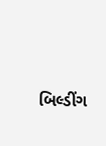બિલ્ડીંગ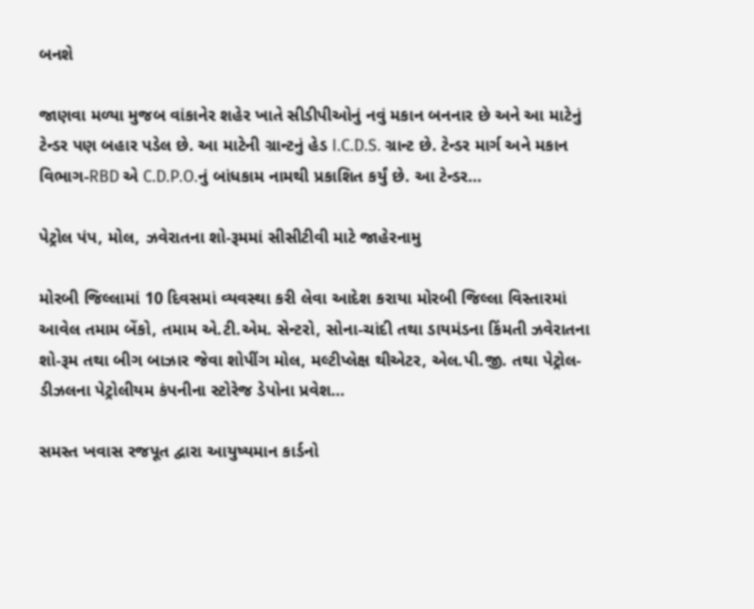બનશે

જાણવા મળ્યા મુજબ વાંકાનેર શહેર ખાતે સીડીપીઓનું નવું મકાન બનનાર છે અને આ માટેનું ટેન્ડર પણ બહાર પડેલ છે. આ માટેની ગ્રાન્ટનું હેડ I.C.D.S. ગ્રાન્ટ છે. ટેન્ડર માર્ગ અને મકાન વિભાગ-RBD એ C.D.P.O.નું બાંધકામ નામથી પ્રકાશિત કર્યું છે. આ ટેન્ડર…

પેટ્રોલ પંપ, મોલ, ઝવેરાતના શો-રૂમમાં સીસીટીવી માટે જાહેરનામુ

મોરબી જિલ્લામાં 10 દિવસમાં વ્યવસ્થા કરી લેવા આદેશ કરાયા મોરબી જિલ્લા વિસ્તારમાં આવેલ તમામ બેંકો, તમામ એ.ટી.એમ. સેન્ટરો, સોના-ચાંદી તથા ડાયમંડના કિંમતી ઝવેરાતના શો-રૂમ તથા બીગ બાઝાર જેવા શોપીંગ મોલ, મલ્ટીપ્લેક્ષ થીએટર, એલ.પી.જી. તથા પેટ્રોલ-ડીઝલના પેટ્રોલીયમ કંપનીના સ્ટોરેજ ડેપોના પ્રવેશ…

સમસ્ત ખવાસ રજપૂત દ્વારા આયુષ્યમાન કાર્ડનો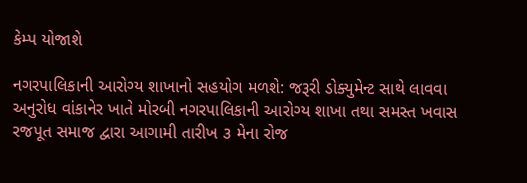કેમ્પ યોજાશે

નગરપાલિકાની આરોગ્ય શાખાનો સહયોગ મળશે: જરૂરી ડોક્યુમેન્ટ સાથે લાવવા અનુરોધ વાંકાનેર ખાતે મોરબી નગરપાલિકાની આરોગ્ય શાખા તથા સમસ્ત ખવાસ રજપૂત સમાજ દ્વારા આગામી તારીખ ૩ મેના રોજ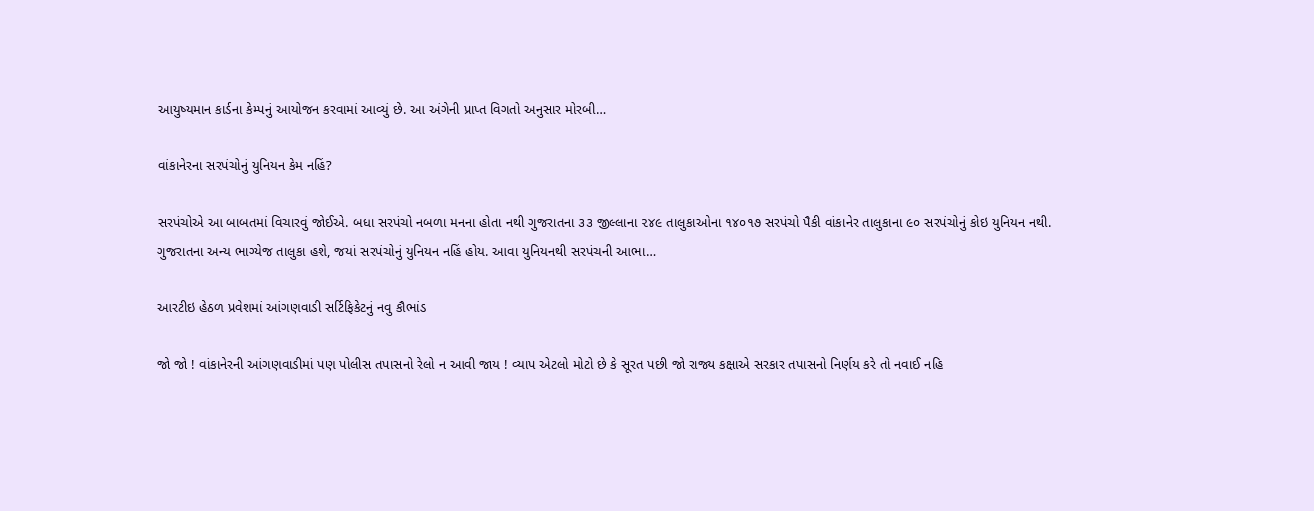આયુષ્યમાન કાર્ડના કેમ્પનું આયોજન કરવામાં આવ્યું છે. આ અંગેની પ્રાપ્ત વિગતો અનુસાર મોરબી…

વાંકાનેરના સરપંચોનું યુનિયન કેમ નહિં?

સરપંચોએ આ બાબતમાં વિચારવું જોઈએ. બધા સરપંચો નબળા મનના હોતા નથી ગુજરાતના ૩૩ જીલ્લાના ૨૪૯ તાલુકાઓના ૧૪૦૧૭ સરપંચો પૈકી વાંકાનેર તાલુકાના ૯૦ સરપંચોનું કોઇ યુનિયન નથી. ગુજરાતના અન્ય ભાગ્યેજ તાલુકા હશે, જયાં સરપંચોનું યુનિયન નહિં હોય. આવા યુનિયનથી સરપંચની આભા…

આરટીઇ હેઠળ પ્રવેશમાં આંગણવાડી સર્ટિફિકેટનું નવુ કૌભાંડ

જો જો ! વાંકાનેરની આંગણવાડીમાં પણ પોલીસ તપાસનો રેલો ન આવી જાય ! વ્યાપ એટલો મોટો છે કે સૂરત પછી જો રાજ્ય કક્ષાએ સરકાર તપાસનો નિર્ણય કરે તો નવાઈ નહિ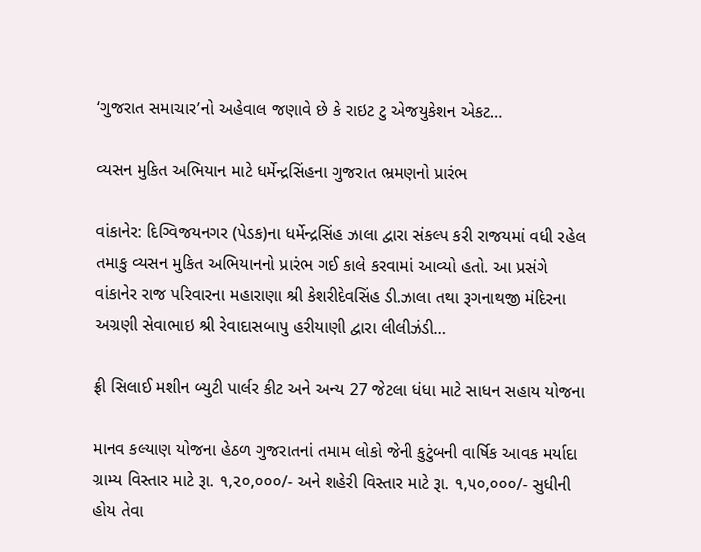‘ગુજરાત સમાચાર’નો અહેવાલ જણાવે છે કે રાઇટ ટુ એજયુકેશન એકટ…

વ્યસન મુકિત અભિયાન માટે ધર્મેન્દ્રસિંહના ગુજરાત ભ્રમણનો પ્રારંભ

વાંકાનેર: દિગ્વિજયનગર (પેડક)ના ધર્મેન્દ્રસિંહ ઝાલા દ્વારા સંકલ્પ કરી રાજયમાં વધી રહેલ તમાકુ વ્યસન મુકિત અભિયાનનો પ્રારંભ ગઈ કાલે કરવામાં આવ્યો હતો. આ પ્રસંગે વાંકાનેર રાજ પરિવારના મહારાણા શ્રી કેશરીદેવસિંહ ડી.ઝાલા તથા રૂગનાથજી મંદિરના અગ્રણી સેવાભાઇ શ્રી રેવાદાસબાપુ હરીયાણી દ્વારા લીલીઝંડી…

ફ્રી સિલાઈ મશીન બ્યુટી પાર્લર કીટ અને અન્ય 27 જેટલા ધંધા માટે સાધન સહાય યોજના

માનવ કલ્યાણ યોજના હેઠળ ગુજરાતનાં તમામ લોકો જેની કુટુંબની વાર્ષિક આવક મર્યાદા ગ્રામ્ય વિસ્તાર માટે રૂા. ૧,૨૦,૦૦૦/- અને શહેરી વિસ્તાર માટે રૂા. ૧,૫૦,૦૦૦/- સુધીની હોય તેવા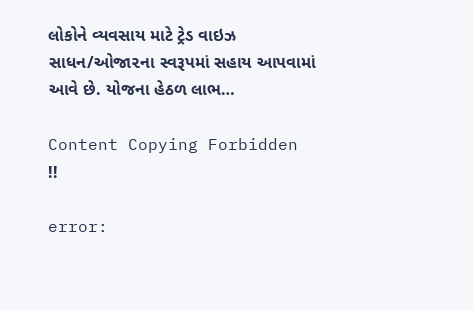લોકોને વ્યવસાય માટે ટ્રેડ વાઇઝ સાધન/ઓજા૨ના સ્વરૂપમાં સહાય આપવામાં આવે છે. યોજના હેઠળ લાભ…

Content Copying Forbidden !!

error: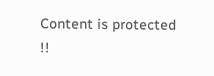Content is protected !!